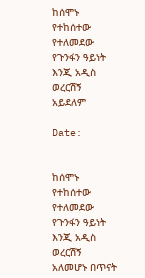ከሰሞኑ የተከሰተው የተለመደው የጉንፋን ዓይነት እንጂ አዲስ ወረርሽኝ አይደለም

Date:


ከሰሞኑ የተከሰተው የተለመደው የጉንፋን ዓይነት እንጂ አዲስ ወረርሽኝ አለመሆኑ በጥናት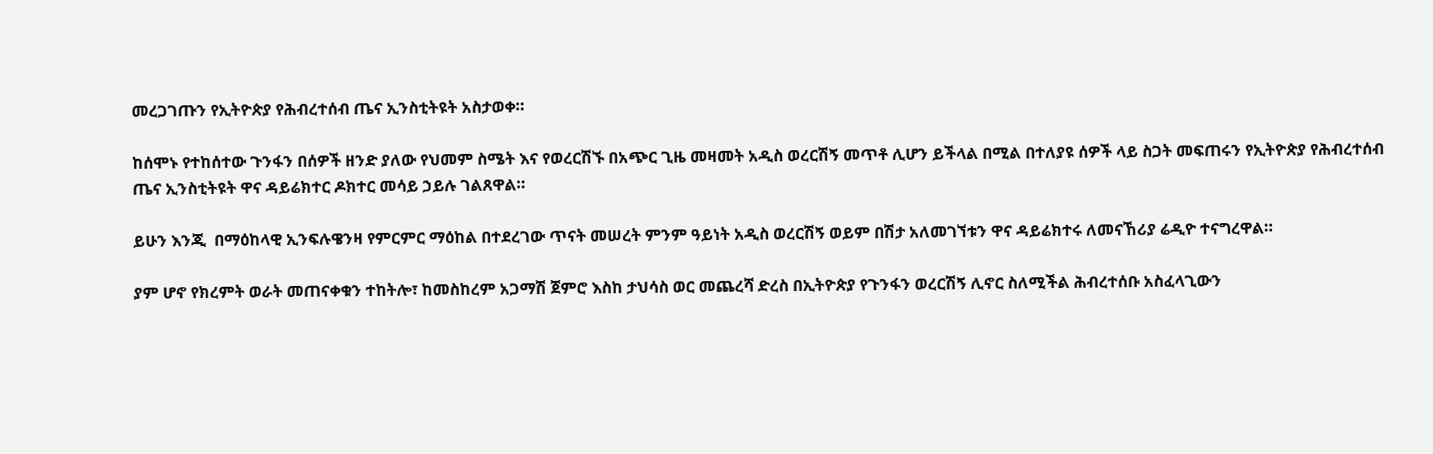መረጋገጡን የኢትዮጵያ የሕብረተሰብ ጤና ኢንስቲትዩት አስታወቀ።

ከሰሞኑ የተከሰተው ጉንፋን በሰዎች ዘንድ ያለው የህመም ስሜት እና የወረርሽኙ በአጭር ጊዜ መዛመት አዲስ ወረርሽኝ መጥቶ ሊሆን ይችላል በሚል በተለያዩ ሰዎች ላይ ስጋት መፍጠሩን የኢትዮጵያ የሕብረተሰብ ጤና ኢንስቲትዩት ዋና ዳይሬክተር ዶክተር መሳይ ኃይሉ ገልጸዋል።

ይሁን እንጂ  በማዕከላዊ ኢንፍሉዌንዛ የምርምር ማዕከል በተደረገው ጥናት መሠረት ምንም ዓይነት አዲስ ወረርሽኝ ወይም በሽታ አለመገኘቱን ዋና ዳይሬክተሩ ለመናኸሪያ ሬዲዮ ተናግረዋል።

ያም ሆኖ የክረምት ወራት መጠናቀቁን ተከትሎ፣ ከመስከረም አጋማሽ ጀምሮ እስከ ታህሳስ ወር መጨረሻ ድረስ በኢትዮጵያ የጉንፋን ወረርሽኝ ሊኖር ስለሚችል ሕብረተሰቡ አስፈላጊውን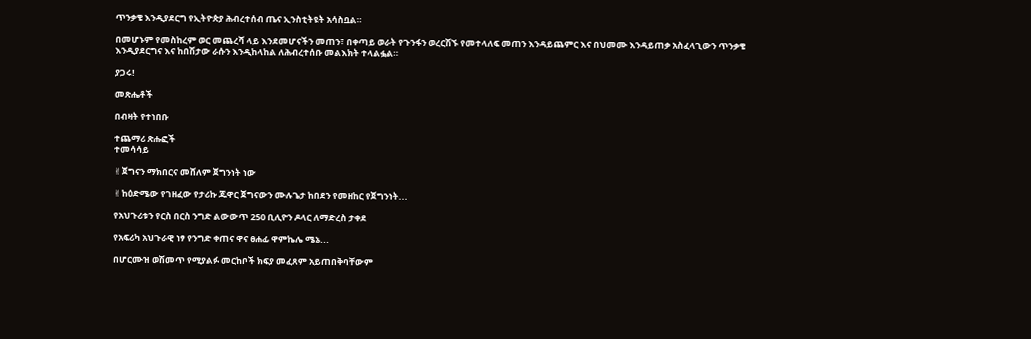ጥንቃቄ እንዲያደርግ የኢትዮጵያ ሕብረተሰብ ጤና ኢንስቲትዩት አሳስቧል።

በመሆኑም የመስከረም ወር መጨረሻ ላይ እንደመሆናችን መጠን፣ በቀጣይ ወራት የጉንፋን ወረርሽኙ የመተላለፍ መጠን እንዳይጨምር እና በህመሙ እንዳይጠቃ አስፈላጊውን ጥንቃቄ እንዲያደርግና እና ከበሽታው ራሱን እንዲከላከል ለሕብረተሰቡ መልእክት ተላልፏል።

ያጋሩ!

መጽሔቶች

በብዛት የተነበቡ

ተጨማሪ ጽሑፎች
ተመሳሳይ

✌ጀግናን ማክበርና መሸለም ጀግንነት ነው

✌ከዕድሜው የገዘፈው የታሪኩ ጁዋር ጀግናውን ሙሉጌታ ከበደን የመዘከር የጀግንነት...

የአህጉሪቱን የርስ በርስ ንግድ ልውውጥ 250 ቢሊዮን ዶላር ለማድረስ ታቀደ

የአፍሪካ አህጉራዊ ነፃ የንግድ ቀጠና ዋና ፀሐፊ ዋምኬሌ ሜኔ...

በሆርሙዝ ወሽመጥ የሚያልፉ መርከቦች ክፍያ መፈጸም አይጠበቅባቸውም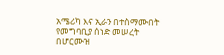አሜሪካ እና ኢራን በተስማሙበት የመግባቢያ ሰነድ መሠረት በሆርሙዝ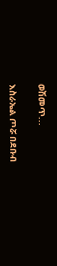ወሽመጥ...

እስራኤል ጦሯ በደቡብ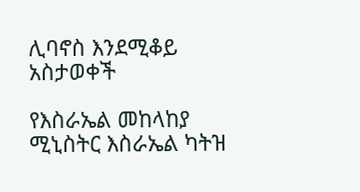ሊባኖስ እንደሚቆይ አስታወቀች

የእስራኤል መከላከያ ሚኒስትር እስራኤል ካትዝ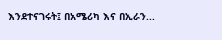እንደተናገሩት፤ በአሜሪካ እና በኢራን...